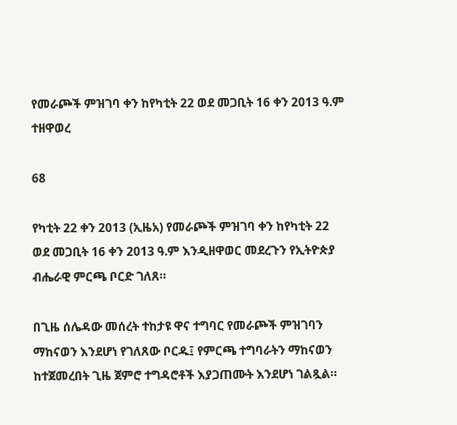የመራጮች ምዝገባ ቀን ከየካቲት 22 ወደ መጋቢት 16 ቀን 2013 ዓ.ም ተዘዋወረ

68

የካቲት 22 ቀን 2013 (ኢዜአ) የመራጮች ምዝገባ ቀን ከየካቲት 22 ወደ መጋቢት 16 ቀን 2013 ዓ.ም እንዲዘዋወር መደረጉን የኢትዮጵያ ብሔራዊ ምርጫ ቦርድ ገለጸ።

በጊዜ ሰሌዳው መሰረት ተከታዩ ዋና ተግባር የመራጮች ምዝገባን ማከናወን እንደሆነ የገለጸው ቦርዱ፤ የምርጫ ተግባራትን ማከናወን ከተጀመረበት ጊዜ ጀምሮ ተግዳሮቶች እያጋጠሙት እንደሆነ ገልጿል።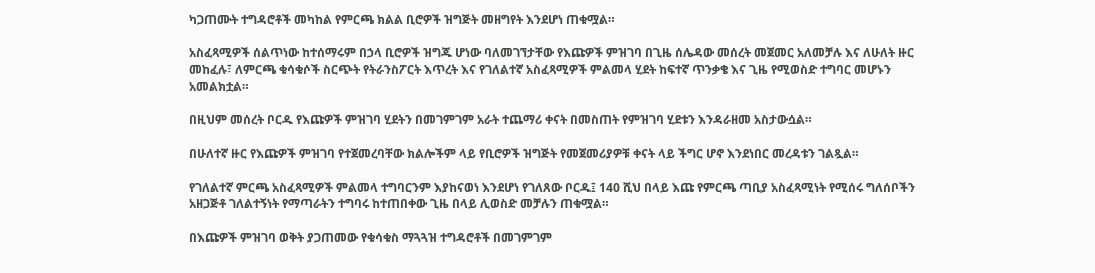ካጋጠሙት ተግዳሮቶች መካከል የምርጫ ክልል ቢሮዎች ዝግጅት መዘግየት እንደሆነ ጠቁሟል።

አስፈጻሚዎች ሰልጥነው ከተሰማሩም በኃላ ቢሮዎች ዝግጁ ሆነው ባለመገኘታቸው የእጩዎች ምዝገባ በጊዜ ሰሌዳው መሰረት መጀመር አለመቻሉ እና ለሁለት ዙር መከፈሉ፣ ለምርጫ ቁሳቁሶች ስርጭት የትራንስፖርት እጥረት እና የገለልተኛ አስፈጻሚዎች ምልመላ ሂደት ከፍተኛ ጥንቃቄ እና ጊዜ የሚወስድ ተግባር መሆኑን አመልክቷል።

በዚህም መሰረት ቦርዱ የእጩዎች ምዝገባ ሂደትን በመገምገም አራት ተጨማሪ ቀናት በመስጠት የምዝገባ ሂደቱን እንዳራዘመ አስታውሷል።

በሁለተኛ ዙር የእጩዎች ምዝገባ የተጀመረባቸው ክልሎችም ላይ የቢሮዎች ዝግጅት የመጀመሪያዎቹ ቀናት ላይ ችግር ሆኖ እንደነበር መረዳቱን ገልጿል።

የገለልተኛ ምርጫ አስፈጻሚዎች ምልመላ ተግባርንም እያከናወነ እንደሆነ የገለጸው ቦርዱ፤ 140 ሺህ በላይ እጩ የምርጫ ጣቢያ አስፈጻሚነት የሚሰሩ ግለሰቦችን አዘጋጅቶ ገለልተኝነት የማጣራትን ተግባሩ ከተጠበቀው ጊዜ በላይ ሊወስድ መቻሉን ጠቁሟል።

በእጩዎች ምዝገባ ወቅት ያጋጠመው የቁሳቁስ ማጓጓዝ ተግዳሮቶች በመገምገም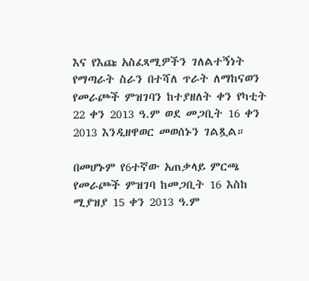እና የእጩ አስፈጻሚዎችን ገለልተኝነት የማጣራት ስራን በተሻለ ጥራት ለማከናወን የመራጮች ምዝገባን ከተያዘለት ቀን የካቲት 22 ቀን 2013 ዓ.ም ወደ መጋቢት 16 ቀን 2013 እንዲዘዋወር መወሰኑን ገልጿል።

በመሆኑም የ6ተኛው አጠቃላይ ምርጫ የመራጮች ምዝገባ ከመጋቢት 16 እስከ ሚያዝያ 15 ቀን 2013 ዓ.ም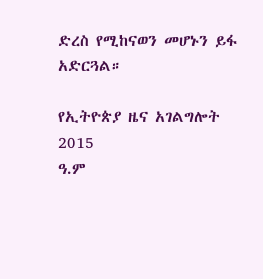ድረስ የሚከናወን መሆኑን ይፋ አድርጓል።

የኢትዮጵያ ዜና አገልግሎት
2015
ዓ.ም